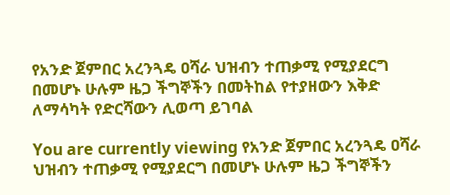የአንድ ጀምበር አረንጓዴ ዐሻራ ህዝብን ተጠቃሚ የሚያደርግ በመሆኑ ሁሉም ዜጋ ችግኞችን በመትከል የተያዘውን እቅድ ለማሳካት የድርሻውን ሊወጣ ይገባል

You are currently viewing የአንድ ጀምበር አረንጓዴ ዐሻራ ህዝብን ተጠቃሚ የሚያደርግ በመሆኑ ሁሉም ዜጋ ችግኞችን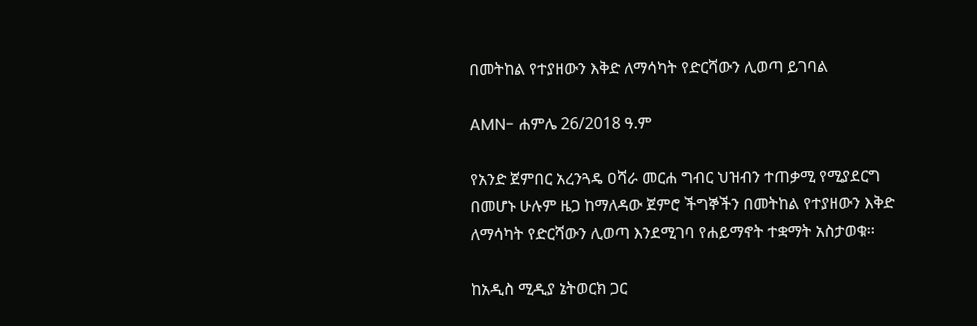በመትከል የተያዘውን እቅድ ለማሳካት የድርሻውን ሊወጣ ይገባል

AMN- ሐምሌ 26/2018 ዓ.ም

የአንድ ጀምበር አረንጓዴ ዐሻራ መርሐ ግብር ህዝብን ተጠቃሚ የሚያደርግ በመሆኑ ሁሉም ዜጋ ከማለዳው ጀምሮ ችግኞችን በመትከል የተያዘውን እቅድ ለማሳካት የድርሻውን ሊወጣ እንደሚገባ የሐይማኖት ተቋማት አስታወቁ፡፡

ከአዲስ ሚዲያ ኔትወርክ ጋር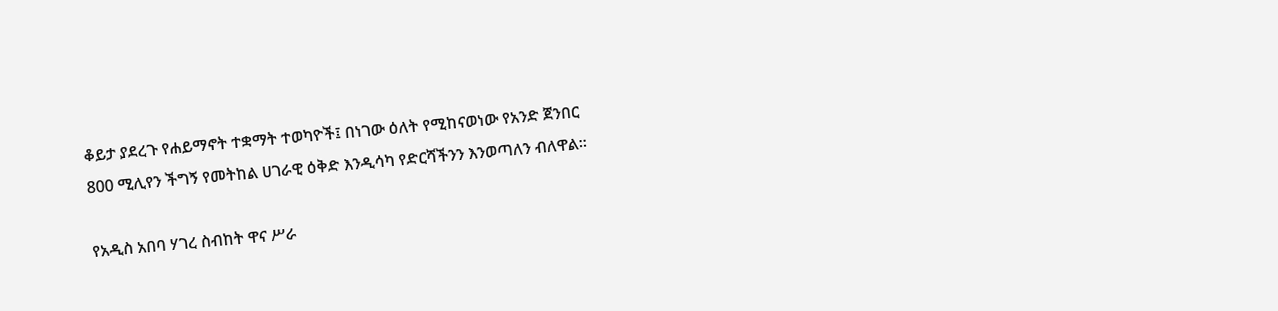ቆይታ ያደረጉ የሐይማኖት ተቋማት ተወካዮች፤ በነገው ዕለት የሚከናወነው የአንድ ጀንበር 800 ሚሊየን ችግኝ የመትከል ሀገራዊ ዕቅድ እንዲሳካ የድርሻችንን እንወጣለን ብለዋል፡፡

የአዲስ አበባ ሃገረ ስብከት ዋና ሥራ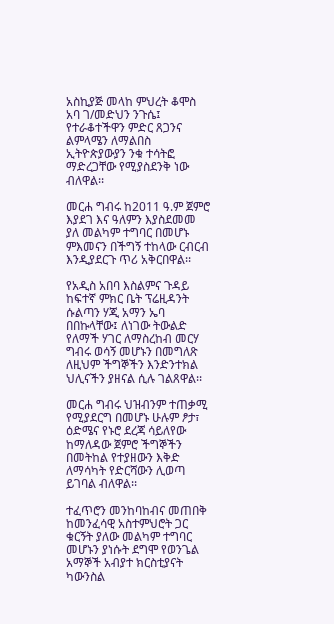አስኪያጅ መላከ ምህረት ቆሞስ አባ ገ/መድህን ንጉሴ፤ የተራቆተችዋን ምድር ጸጋንና ልምላሜን ለማልበስ ኢትዮጵያውያን ንቁ ተሳትፎ ማድረጋቸው የሚያስደንቅ ነው ብለዋል፡፡

መርሐ ግብሩ ከ2011 ዓ.ም ጀምሮ እያደገ እና ዓለምን እያስደመመ ያለ መልካም ተግባር በመሆኑ ምእመናን በችግኝ ተከላው ርብርብ እንዲያደርጉ ጥሪ አቅርበዋል፡፡

የአዲስ አበባ እስልምና ጉዳይ ከፍተኛ ምክር ቤት ፕሬዚዳንት ሱልጣን ሃጂ አማን ኤባ በበኩላቸው፤ ለነገው ትውልድ የለማች ሃገር ለማስረከብ መርሃ ግብሩ ወሳኝ መሆኑን በመግለጽ ለዚህም ችግኞችን እንድንተክል ህሊናችን ያዘናል ሲሉ ገልጸዋል፡፡

መርሐ ግብሩ ህዝብንም ተጠቃሚ የሚያደርግ በመሆኑ ሁሉም ፆታ፣ ዕድሜና የኑሮ ደረጃ ሳይለየው ከማለዳው ጀምሮ ችግኞችን በመትከል የተያዘውን እቅድ ለማሳካት የድርሻውን ሊወጣ ይገባል ብለዋል፡፡

ተፈጥሮን መንከባከብና መጠበቅ ከመንፈሳዊ አስተምህሮት ጋር ቁርኝት ያለው መልካም ተግባር መሆኑን ያነሱት ደግሞ የወንጌል አማኞች አብያተ ክርስቲያናት ካውንስል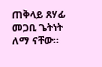ጠቅላይ ጸሃፊ መጋቢ ጌትነት ለማ ናቸው፡፡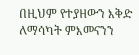በዚህም የተያዘውን እቅድ ለማሳካት ምእመናንን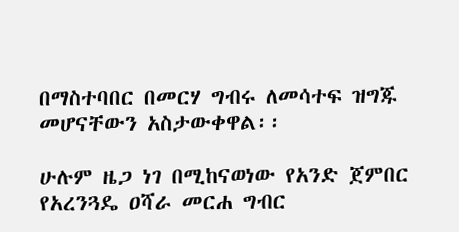በማስተባበር በመርሃ ግብሩ ለመሳተፍ ዝግጁ መሆናቸውን አስታውቀዋል፡፡

ሁሉም ዜጋ ነገ በሚከናወነው የአንድ ጀምበር የአረንጓዴ ዐሻራ መርሐ ግብር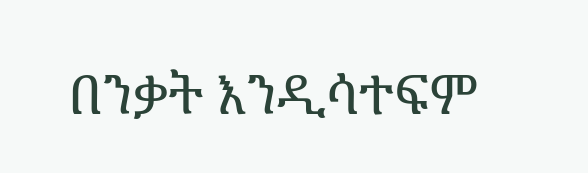በንቃት እንዲሳተፍም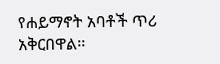የሐይማኖት አባቶች ጥሪ አቅርበዋል፡፡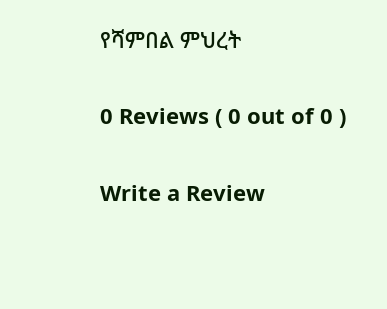የሻምበል ምህረት

0 Reviews ( 0 out of 0 )

Write a Review